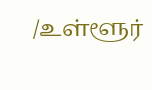/உள்ளூர்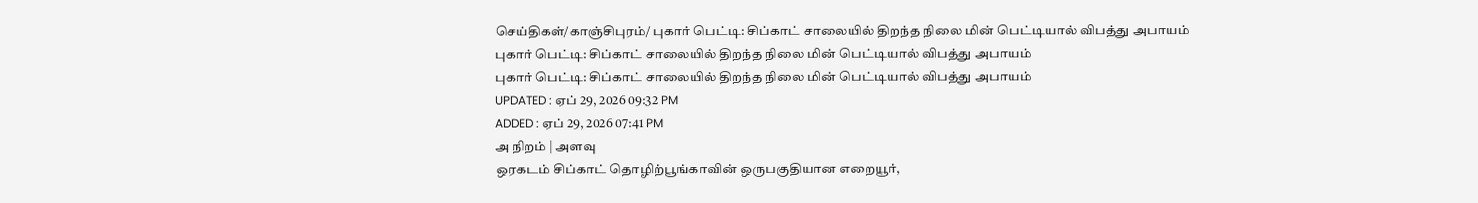செய்திகள்/காஞ்சிபுரம்/ புகார் பெட்டி: சிப்காட் சாலையில் திறந்த நிலை மின் பெட்டியால் விபத்து அபாயம்
புகார் பெட்டி: சிப்காட் சாலையில் திறந்த நிலை மின் பெட்டியால் விபத்து அபாயம்
புகார் பெட்டி: சிப்காட் சாலையில் திறந்த நிலை மின் பெட்டியால் விபத்து அபாயம்
UPDATED : ஏப் 29, 2026 09:32 PM
ADDED : ஏப் 29, 2026 07:41 PM
அ நிறம் | அளவு
ஒரகடம் சிப்காட் தொழிற்பூங்காவின் ஒருபகுதியான எறையூர்,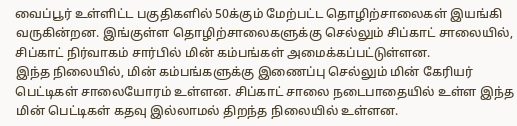வைப்பூர் உள்ளிட்ட பகுதிகளில் 50க்கும் மேற்பட்ட தொழிற்சாலைகள் இயங்கி வருகின்றன. இங்குள்ள தொழிற்சாலைகளுக்கு செல்லும் சிப்காட் சாலையில், சிப்காட் நிர்வாகம் சார்பில் மின் கம்பங்கள் அமைக்கப்பட்டுள்ளன.
இந்த நிலையில், மின் கம்பங்களுக்கு இணைப்பு செல்லும் மின் கேரியர் பெட்டிகள் சாலையோரம் உள்ளன. சிப்காட் சாலை நடைபாதையில் உள்ள இந்த மின் பெட்டிகள் கதவு இல்லாமல் திறந்த நிலையில் உள்ளன.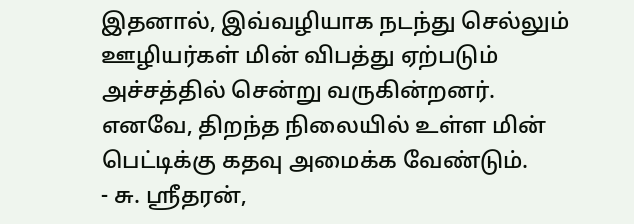இதனால், இவ்வழியாக நடந்து செல்லும் ஊழியர்கள் மின் விபத்து ஏற்படும் அச்சத்தில் சென்று வருகின்றனர்.
எனவே, திறந்த நிலையில் உள்ள மின் பெட்டிக்கு கதவு அமைக்க வேண்டும்.
- சு. ஸ்ரீதரன்,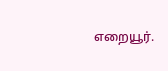எறையூர்.